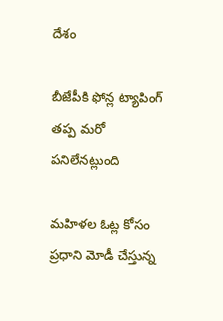దేశం

బీజేపీకి ఫోన్ల ట్యాపింగ్ తప్ప మరో పనిలేనట్లుంది

మహిళల ఓట్ల కోసం ప్రధాని మోడీ చేస్తున్న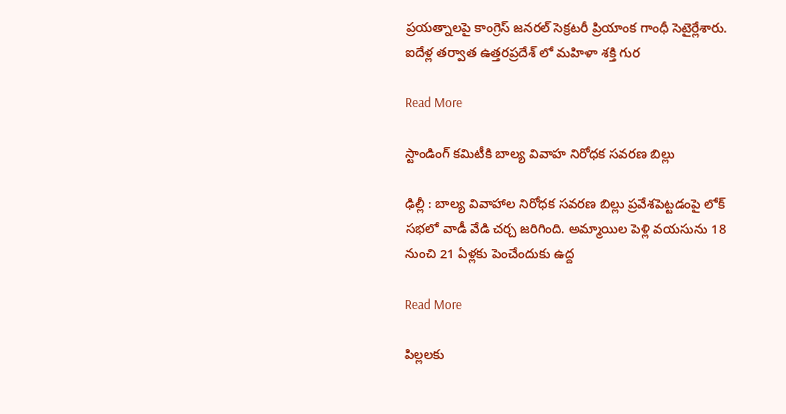ప్రయత్నాలపై కాంగ్రెస్ జనరల్ సెక్రటరీ ప్రియాంక గాంధీ సెటైర్లేశారు. ఐదేళ్ల తర్వాత ఉత్తరప్రదేశ్ లో మహిళా శక్తి గుర

Read More

స్టాండింగ్ కమిటీకి బాల్య వివాహ నిరోధక సవరణ బిల్లు

ఢిల్లీ : బాల్య వివాహాల నిరోధక సవరణ బిల్లు ప్రవేశపెట్టడంపై లోక్ సభలో వాడీ వేడి చర్చ జరిగింది. అమ్మాయిల పెళ్లి వయసును 18 నుంచి 21 ఏళ్లకు పెంచేందుకు ఉద్ద

Read More

పిల్లలకు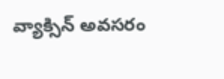వ్యాక్సిన్ అవసరం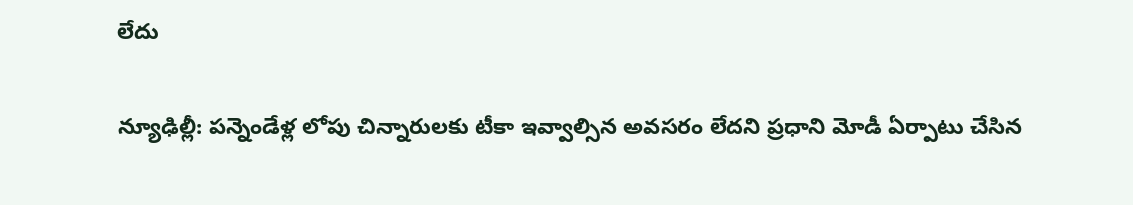లేదు

న్యూఢిల్లీ: పన్నెండేళ్ల లోపు చిన్నారులకు టీకా ఇవ్వాల్సిన అవసరం లేదని ప్రధాని మోడీ ఏర్పాటు చేసిన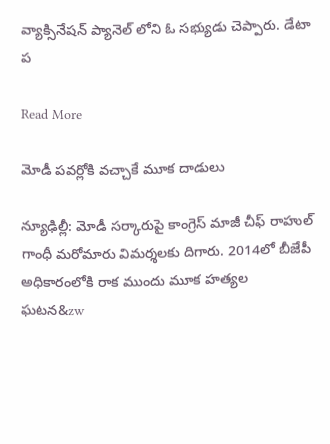వ్యాక్సినేషన్ ప్యానెల్ లోని ఓ సభ్యుడు చెప్పారు. డేటా ప

Read More

మోడీ పవర్లోకి వచ్చాకే మూక దాడులు

న్యూఢిల్లీ: మోడీ సర్కారుపై కాంగ్రెస్ మాజీ చీఫ్ రాహుల్ గాంధీ మరోమారు విమర్శలకు దిగారు. 2014లో బీజేపీ అధికారంలోకి రాక ముందు మూక హత్యల ఘ‌ట‌న&zw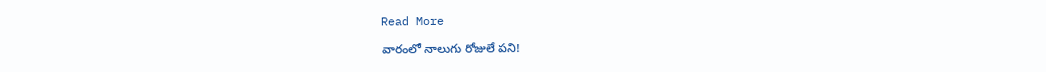Read More

వారంలో నాలుగు రోజులే పని!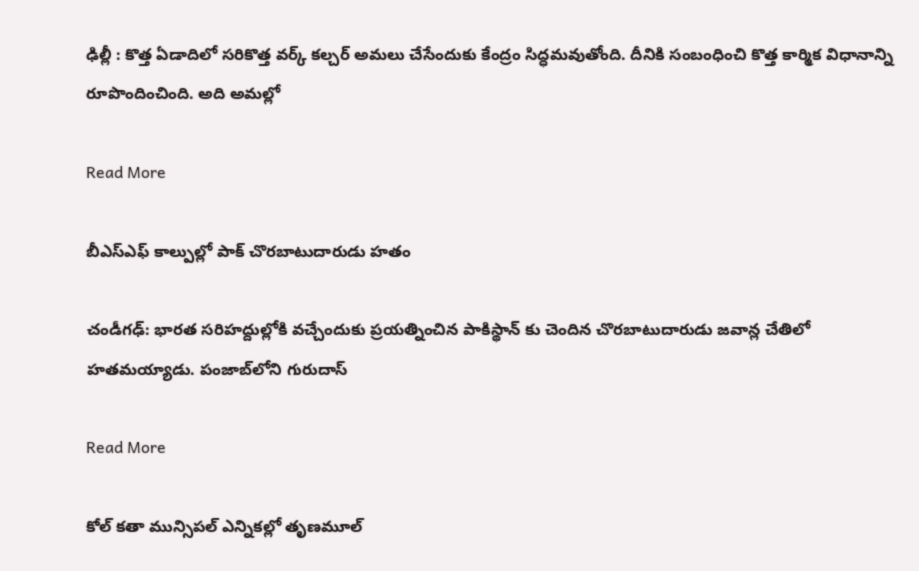ఢిల్లీ : కొత్త ఏడాదిలో సరికొత్త వర్క్ కల్చర్ అమలు చేసేందుకు కేంద్రం సిద్ధమవుతోంది. దీనికి సంబంధించి కొత్త కార్మిక విధానాన్ని రూపొందించింది. అది అమల్లో

Read More

బీఎస్ఎఫ్ కాల్పుల్లో పాక్ చొరబాటుదారుడు హతం

చండీగఢ్‌: భారత సరిహద్దుల్లోకి వచ్చేందుకు ప్రయత్నించిన పాకిస్థాన్ కు చెందిన చొరబాటుదారుడు జవాన్ల చేతిలో హతమయ్యాడు. పంజాబ్‌లోని గురుదాస్‌

Read More

కోల్ కతా మున్సిపల్ ఎన్నికల్లో తృణమూల్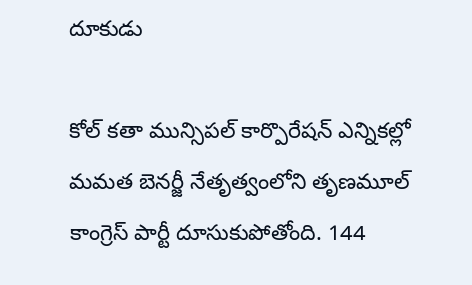దూకుడు

కోల్ కతా మున్సిపల్ కార్పొరేషన్ ఎన్నికల్లో మమత బెనర్జీ నేతృత్వంలోని తృణమూల్ కాంగ్రెస్ పార్టీ దూసుకుపోతోంది. 144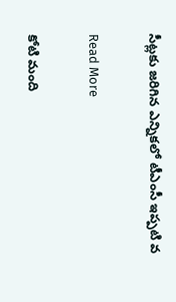సీట్లకు జరిగిన ఎన్నికలో టీఎంసీ ఇప్పటి వ

Read More

కోటి మంది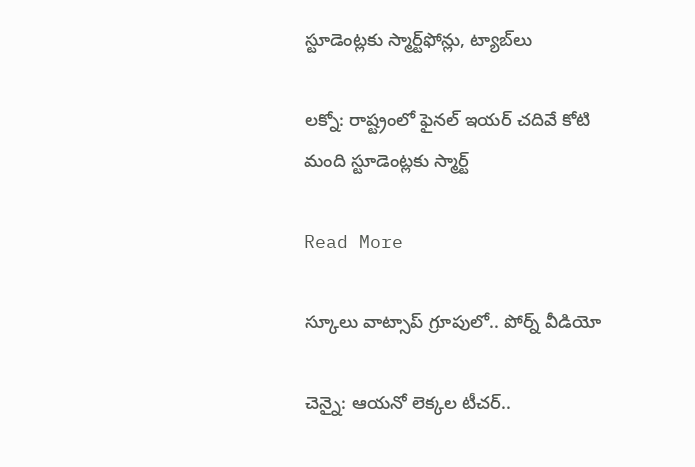స్టూడెంట్లకు స్మార్ట్‌‌‌‌‌‌‌‌‌‌‌‌‌‌‌‌ఫోన్లు, ట్యాబ్‌‌‌‌‌‌‌‌‌‌‌‌‌‌‌‌లు

లక్నో: రాష్ట్రంలో ఫైనల్ ఇయర్ చదివే కోటి మంది స్టూడెంట్లకు స్మార్ట్‌‌‌‌‌‌‌‌‌‌‌‌‌‌

Read More

స్కూలు వాట్సాప్ గ్రూపులో.. పోర్న్ వీడియో

చెన్నై: ఆయనో లెక్కల టీచర్..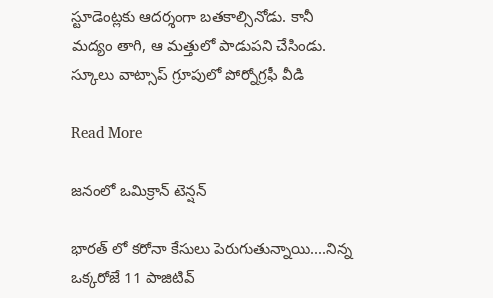స్టూడెంట్లకు ఆదర్శంగా బతకాల్సినోడు. కానీ మద్యం తాగి, ఆ మత్తులో పాడుపని చేసిండు. స్కూలు వాట్సాప్ గ్రూపులో పోర్నోగ్రఫీ వీడి

Read More

జనంలో ఒమిక్రాన్ టెన్షన్

భారత్ లో కరోనా కేసులు పెరుగుతున్నాయి....నిన్న ఒక్కరోజే 11 పాజిటివ్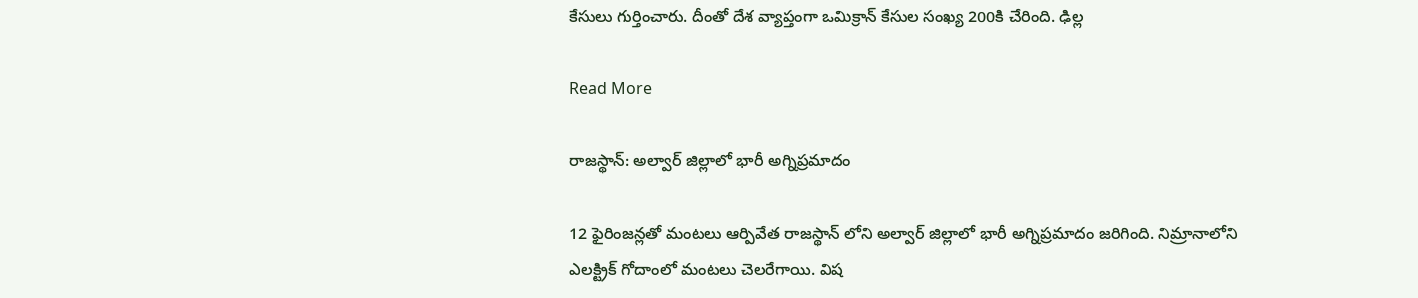కేసులు గుర్తించారు. దీంతో దేశ వ్యాప్తంగా ఒమిక్రాన్ కేసుల సంఖ్య 200కి చేరింది. ఢిల్ల

Read More

రాజస్థాన్: అల్వార్ జిల్లాలో భారీ అగ్నిప్రమాదం

12 ఫైరింజన్లతో మంటలు ఆర్పివేత రాజస్థాన్ లోని అల్వార్ జిల్లాలో భారీ అగ్నిప్రమాదం జరిగింది. నిమ్రానాలోని ఎలక్ట్రిక్ గోదాంలో మంటలు చెలరేగాయి. విష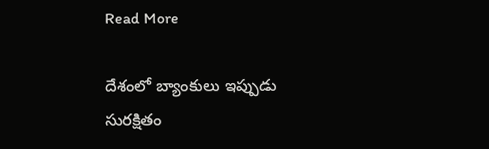Read More

దేశంలో బ్యాంకులు ఇప్పుడు సురక్షితం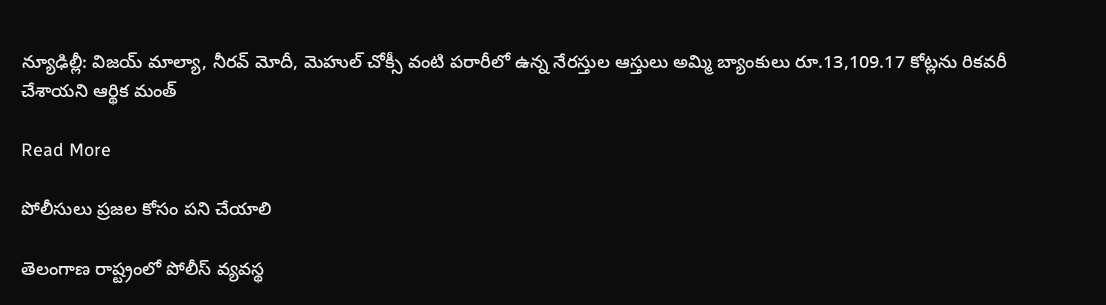న్యూఢిల్లీ: విజయ్ మాల్యా, నీరవ్ మోదీ, మెహుల్ చోక్సీ వంటి పరారీలో ఉన్న నేరస్తుల ఆస్తులు అమ్మి బ్యాంకులు రూ.13,109.17 కోట్లను రికవరీ చేశాయని ఆర్థిక మంత్

Read More

పోలీసులు ప్రజల కోసం పని చేయాలి

తెలంగాణ రాష్ట్రంలో పోలీస్ వ్యవస్థ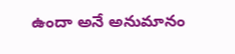ఉందా అనే అనుమానం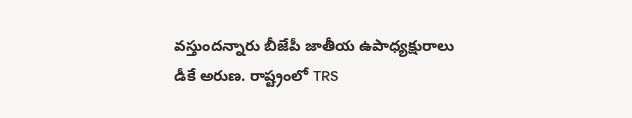వస్తుందన్నారు బీజేపీ జాతీయ ఉపాధ్యక్షురాలు డీకే అరుణ. రాష్ట్రంలో TRS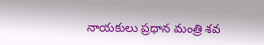నాయకులు ప్రధాన మంత్రి శవ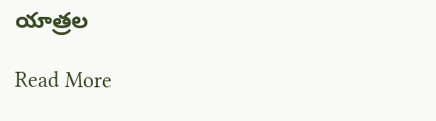యాత్రల

Read More